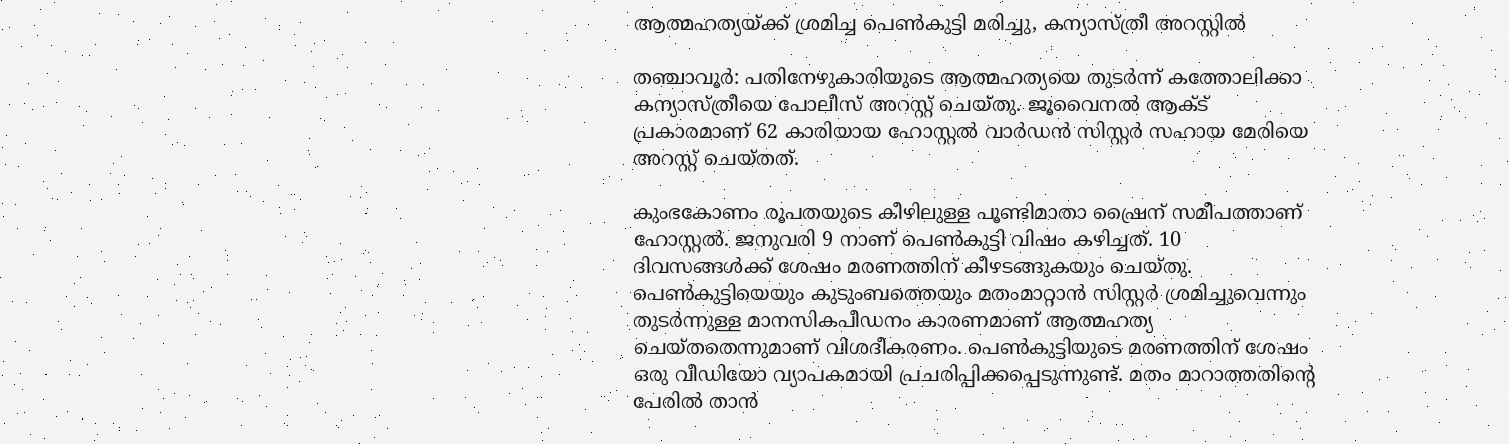ആത്മഹത്യയ്ക്ക് ശ്രമിച്ച പെണ്‍കുട്ടി മരിച്ചു, കന്യാസ്ത്രീ അറസ്റ്റില്‍

തഞ്ചാവൂര്‍: പതിനേഴുകാരിയുടെ ആത്മഹത്യയെ തുടര്‍ന്ന് കത്തോലിക്കാ കന്യാസ്ത്രീയെ പോലീസ് അറസ്റ്റ് ചെയ്തു. ജൂവൈനല്‍ ആക്ട് പ്രകാരമാണ് 62 കാരിയായ ഹോസ്റ്റല്‍ വാര്‍ഡന്‍ സിസ്റ്റര്‍ സഹായ മേരിയെ അറസ്റ്റ് ചെയ്തത്.

കുംഭകോണം രൂപതയുടെ കീഴിലുള്ള പൂണ്ടിമാതാ ഷ്രൈന് സമീപത്താണ് ഹോസ്റ്റല്‍. ജനുവരി 9 നാണ് പെണ്‍കുട്ടി വിഷം കഴിച്ചത്. 10 ദിവസങ്ങള്‍ക്ക് ശേഷം മരണത്തിന് കീഴടങ്ങുകയും ചെയ്തു. പെണ്‍കുട്ടിയെയും കുടുംബത്തെയും മതംമാറ്റാന്‍ സിസ്റ്റര്‍ ശ്രമിച്ചുവെന്നും തുടര്‍ന്നുള്ള മാനസികപീഡനം കാരണമാണ് ആത്മഹത്യ ചെയ്തതെന്നുമാണ് വിശദീകരണം. പെണ്‍കുട്ടിയുടെ മരണത്തിന് ശേഷം ഒരു വീഡിയോ വ്യാപകമായി പ്രചരിപ്പിക്കപ്പെടുന്നുണ്ട്. മതം മാറാത്തതിന്റെ പേരില്‍ താന്‍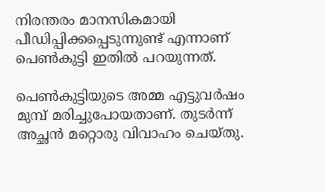നിരന്തരം മാനസികമായി പീഡിപ്പിക്കപ്പെടുന്നുണ്ട് എന്നാണ് പെണ്‍കുട്ടി ഇതില്‍ പറയുന്നത്.

പെണ്‍കുട്ടിയുടെ അമ്മ എട്ടുവര്‍ഷം മുമ്പ് മരിച്ചുപോയതാണ്. തുടര്‍ന്ന് അച്ഛന്‍ മറ്റൊരു വിവാഹം ചെയ്തു.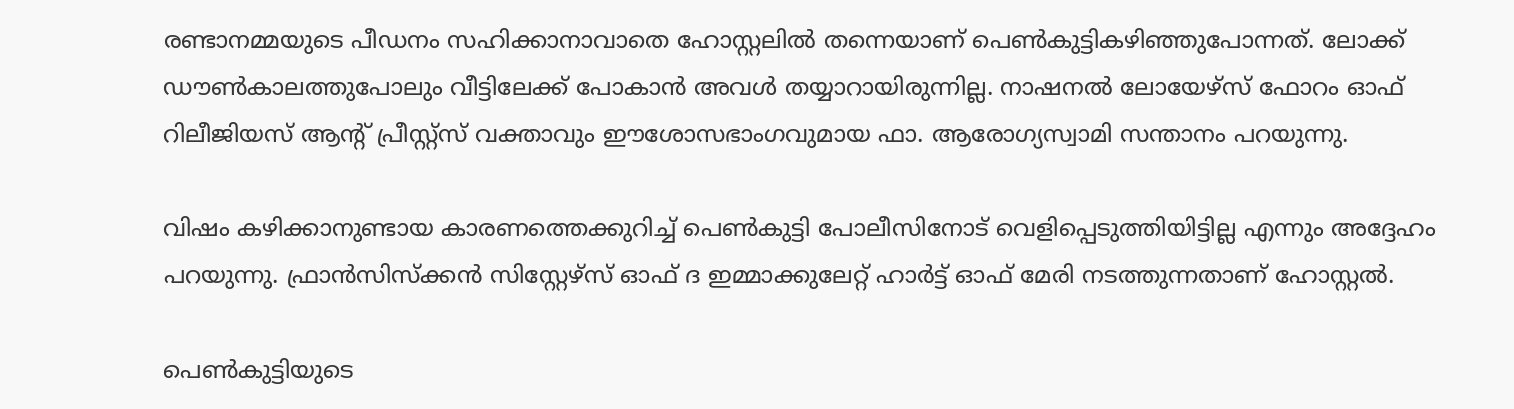രണ്ടാനമ്മയുടെ പീഡനം സഹിക്കാനാവാതെ ഹോസ്റ്റലില്‍ തന്നെയാണ് പെണ്‍കുട്ടികഴിഞ്ഞുപോന്നത്. ലോക്ക് ഡൗണ്‍കാലത്തുപോലും വീട്ടിലേക്ക് പോകാന്‍ അവള്‍ തയ്യാറായിരുന്നില്ല. നാഷനല്‍ ലോയേഴ്‌സ് ഫോറം ഓഫ് റിലീജിയസ് ആന്റ് പ്രീസ്റ്റ്‌സ് വക്താവും ഈശോസഭാംഗവുമായ ഫാ. ആരോഗ്യസ്വാമി സന്താനം പറയുന്നു.

വിഷം കഴിക്കാനുണ്ടായ കാരണത്തെക്കുറിച്ച് പെണ്‍കുട്ടി പോലീസിനോട് വെളിപ്പെടുത്തിയിട്ടില്ല എന്നും അദ്ദേഹം പറയുന്നു. ഫ്രാന്‍സിസ്‌ക്കന്‍ സിസ്റ്റേഴ്‌സ് ഓഫ് ദ ഇമ്മാക്കുലേറ്റ് ഹാര്‍ട്ട് ഓഫ് മേരി നടത്തുന്നതാണ് ഹോസ്റ്റല്‍.

പെണ്‍കുട്ടിയുടെ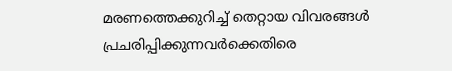മരണത്തെക്കുറിച്ച് തെറ്റായ വിവരങ്ങള്‍ പ്രചരിപ്പിക്കുന്നവര്‍ക്കെതിരെ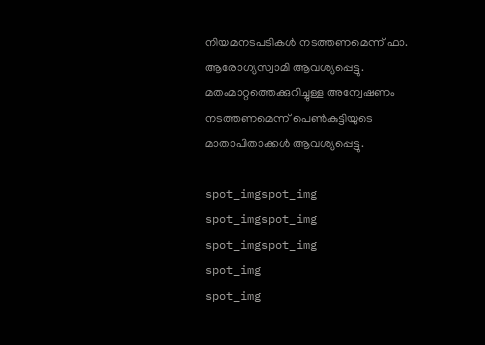നിയമനടപടികള്‍ നടത്തണമെന്ന് ഫാ. ആരോഗ്യസ്വാമി ആവശ്യപ്പെട്ടു. മതംമാറ്റത്തെക്കുറിച്ചുള്ള അന്വേഷണം നടത്തണമെന്ന് പെണ്‍കുട്ടിയുടെ മാതാപിതാക്കള്‍ ആവശ്യപ്പെട്ടു.

spot_imgspot_img
spot_imgspot_img
spot_imgspot_img
spot_img
spot_img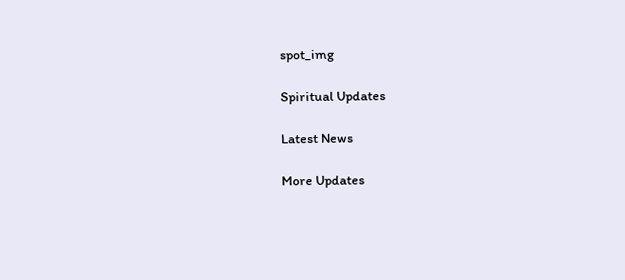spot_img

Spiritual Updates

Latest News

More Updates